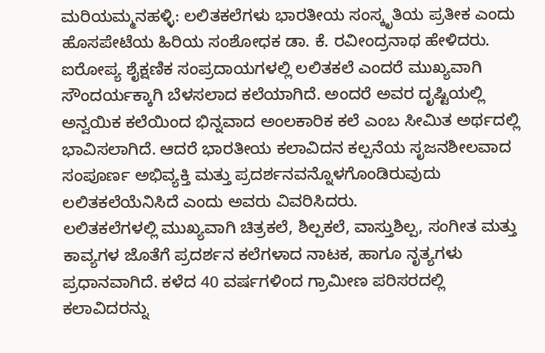ಮರಿಯಮ್ಮನಹಳ್ಳಿ: ಲಲಿತಕಲೆಗಳು ಭಾರತೀಯ ಸಂಸ್ಕೃತಿಯ ಪ್ರತೀಕ ಎಂದು ಹೊಸಪೇಟೆಯ ಹಿರಿಯ ಸಂಶೋಧಕ ಡಾ. ಕೆ. ರವೀಂದ್ರನಾಥ ಹೇಳಿದರು.
ಐರೋಪ್ಯ ಶೈಕ್ಷಣಿಕ ಸಂಪ್ರದಾಯಗಳಲ್ಲಿ ಲಲಿತಕಲೆ ಎಂದರೆ ಮುಖ್ಯವಾಗಿ ಸೌಂದರ್ಯಕ್ಕಾಗಿ ಬೆಳಸಲಾದ ಕಲೆಯಾಗಿದೆ. ಅಂದರೆ ಅವರ ದೃಷ್ಟಿಯಲ್ಲಿ ಅನ್ವಯಿಕ ಕಲೆಯಿಂದ ಭಿನ್ನವಾದ ಅಂಲಕಾರಿಕ ಕಲೆ ಎಂಬ ಸೀಮಿತ ಅರ್ಥದಲ್ಲಿ ಭಾವಿಸಲಾಗಿದೆ. ಆದರೆ ಭಾರತೀಯ ಕಲಾವಿದನ ಕಲ್ಪನೆಯ ಸೃಜನಶೀಲವಾದ ಸಂಪೂರ್ಣ ಅಭಿವ್ಯಕ್ತಿ ಮತ್ತು ಪ್ರದರ್ಶನವನ್ನೊಳಗೊಂಡಿರುವುದು ಲಲಿತಕಲೆಯೆನಿಸಿದೆ ಎಂದು ಅವರು ವಿವರಿಸಿದರು.
ಲಲಿತಕಲೆಗಳಲ್ಲಿ ಮುಖ್ಯವಾಗಿ ಚಿತ್ರಕಲೆ, ಶಿಲ್ಪಕಲೆ, ವಾಸ್ತುಶಿಲ್ಪ, ಸಂಗೀತ ಮತ್ತು ಕಾವ್ಯಗಳ ಜೊತೆಗೆ ಪ್ರದರ್ಶನ ಕಲೆಗಳಾದ ನಾಟಕ, ಹಾಗೂ ನೃತ್ಯಗಳು ಪ್ರಧಾನವಾಗಿದೆ. ಕಳೆದ 40 ವರ್ಷಗಳಿಂದ ಗ್ರಾಮೀಣ ಪರಿಸರದಲ್ಲಿ ಕಲಾವಿದರನ್ನು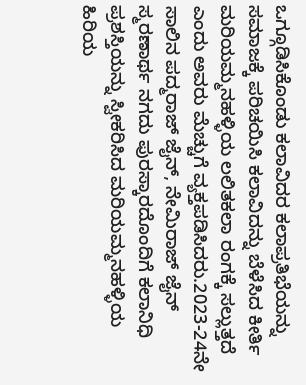ಒಗ್ಗೂಡಿಸಿಕೊಂಡು ಕಲಾವಿದರ ಕಲಾಪ್ರತಿಭೆಯನ್ನು ಸಮಾಜಕ್ಕೆ ಪರಿಚಯಿಸಿ ಕಲಾವಿದನ್ನು ಬೆಳೆಸಿದ ಕೀರ್ತಿ ಮರಿಯಮ್ಮನಹಳ್ಳಿಯ ಲಲಿತಕಲಾ ರಂಗಕ್ಕೆ ಸಲ್ಲುತ್ತದೆ ಎಂದು ಅವರು ಮೆಚ್ಚುಗೆ ವ್ಯಕ್ತಪಡಿಸಿದರು.2023-24ನೇ ಸಾಲಿನ ಪದ್ಮರಾಜ್ ಜೈನ್, ನೇಮಿರಾಜ್ ಜೈನ್ ಸ್ಮರಣಾರ್ಥ ನಗದು ಪುರಸ್ಕಾರದೊಂದಿಗೆ ಕಲಾನಿಧಿ ಪ್ರಶಸ್ತಿಯನ್ನು ಸ್ವೀಕರಿಸಿದ ಮರಿಯಮ್ಮನಹಳ್ಳಿಯ ಹಿರಿಯ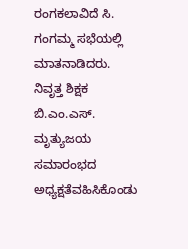ರಂಗಕಲಾವಿದೆ ಸಿ. ಗಂಗಮ್ಮ ಸಭೆಯಲ್ಲಿ ಮಾತನಾಡಿದರು.
ನಿವೃತ್ತ ಶಿಕ್ಷಕ ಬಿ.ಎಂ.ಎಸ್. ಮೃತ್ಯುಜಯ ಸಮಾರಂಭದ ಅಧ್ಯಕ್ಷತೆವಹಿಸಿಕೊಂಡು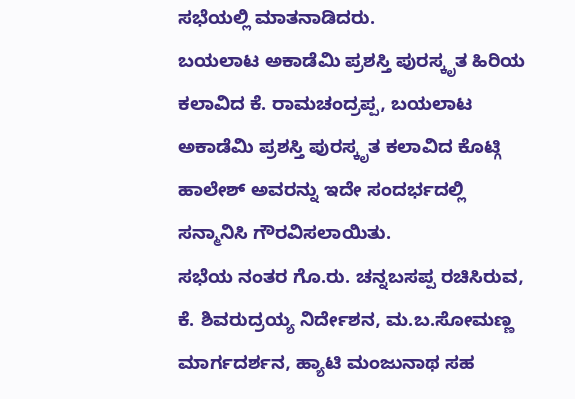ಸಭೆಯಲ್ಲಿ ಮಾತನಾಡಿದರು.
ಬಯಲಾಟ ಅಕಾಡೆಮಿ ಪ್ರಶಸ್ತಿ ಪುರಸ್ಕೃತ ಹಿರಿಯ ಕಲಾವಿದ ಕೆ. ರಾಮಚಂದ್ರಪ್ಪ, ಬಯಲಾಟ ಅಕಾಡೆಮಿ ಪ್ರಶಸ್ತಿ ಪುರಸ್ಕೃತ ಕಲಾವಿದ ಕೊಟ್ಗಿ ಹಾಲೇಶ್ ಅವರನ್ನು ಇದೇ ಸಂದರ್ಭದಲ್ಲಿ ಸನ್ಮಾನಿಸಿ ಗೌರವಿಸಲಾಯಿತು.
ಸಭೆಯ ನಂತರ ಗೊ.ರು. ಚನ್ನಬಸಪ್ಪ ರಚಿಸಿರುವ, ಕೆ. ಶಿವರುದ್ರಯ್ಯ ನಿರ್ದೇಶನ, ಮ.ಬ.ಸೋಮಣ್ಣ ಮಾರ್ಗದರ್ಶನ, ಹ್ಯಾಟಿ ಮಂಜುನಾಥ ಸಹ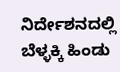ನಿರ್ದೇಶನದಲ್ಲಿ ಬೆಳ್ಳಕ್ಕಿ ಹಿಂಡು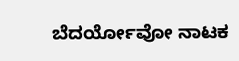ಬೆದರ್ಯೋವೋ ನಾಟಕ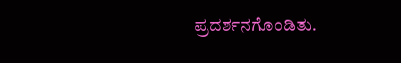ಪ್ರದರ್ಶನಗೊಂಡಿತು.